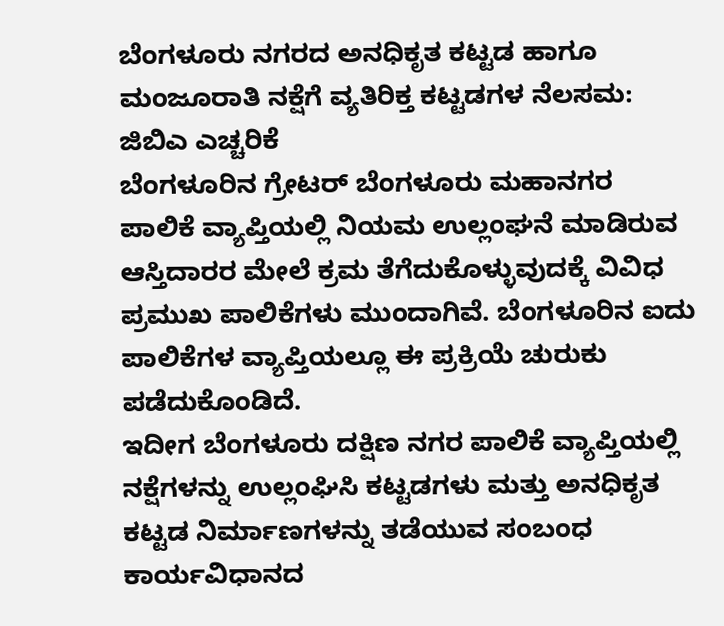ಬೆಂಗಳೂರು ನಗರದ ಅನಧಿಕೃತ ಕಟ್ಟಡ ಹಾಗೂ ಮಂಜೂರಾತಿ ನಕ್ಷೆಗೆ ವ್ಯತಿರಿಕ್ತ ಕಟ್ಟಡಗಳ ನೆಲಸಮ: ಜಿಬಿಎ ಎಚ್ಚರಿಕೆ
ಬೆಂಗಳೂರಿನ ಗ್ರೇಟರ್ ಬೆಂಗಳೂರು ಮಹಾನಗರ ಪಾಲಿಕೆ ವ್ಯಾಪ್ತಿಯಲ್ಲಿ ನಿಯಮ ಉಲ್ಲಂಘನೆ ಮಾಡಿರುವ ಆಸ್ತಿದಾರರ ಮೇಲೆ ಕ್ರಮ ತೆಗೆದುಕೊಳ್ಳುವುದಕ್ಕೆ ವಿವಿಧ ಪ್ರಮುಖ ಪಾಲಿಕೆಗಳು ಮುಂದಾಗಿವೆ. ಬೆಂಗಳೂರಿನ ಐದು ಪಾಲಿಕೆಗಳ ವ್ಯಾಪ್ತಿಯಲ್ಲೂ ಈ ಪ್ರಕ್ರಿಯೆ ಚುರುಕು ಪಡೆದುಕೊಂಡಿದೆ.
ಇದೀಗ ಬೆಂಗಳೂರು ದಕ್ಷಿಣ ನಗರ ಪಾಲಿಕೆ ವ್ಯಾಪ್ತಿಯಲ್ಲಿ ನಕ್ಷೆಗಳನ್ನು ಉಲ್ಲಂಘಿಸಿ ಕಟ್ಟಡಗಳು ಮತ್ತು ಅನಧಿಕೃತ ಕಟ್ಟಡ ನಿರ್ಮಾಣಗಳನ್ನು ತಡೆಯುವ ಸಂಬಂಧ ಕಾರ್ಯವಿಧಾನದ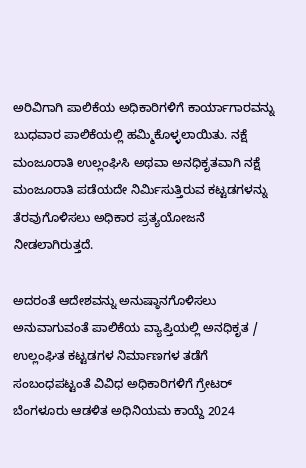ಅರಿವಿಗಾಗಿ ಪಾಲಿಕೆಯ ಅಧಿಕಾರಿಗಳಿಗೆ ಕಾರ್ಯಾಗಾರವನ್ನು ಬುಧವಾರ ಪಾಲಿಕೆಯಲ್ಲಿ ಹಮ್ಮಿಕೊಳ್ಳಲಾಯಿತು. ನಕ್ಷೆ ಮಂಜೂರಾತಿ ಉಲ್ಲಂಘಿಸಿ ಅಥವಾ ಅನಧಿಕೃತವಾಗಿ ನಕ್ಷೆ ಮಂಜೂರಾತಿ ಪಡೆಯದೇ ನಿರ್ಮಿಸುತ್ತಿರುವ ಕಟ್ಟಡಗಳನ್ನು ತೆರವುಗೊಳಿಸಲು ಅಧಿಕಾರ ಪ್ರತ್ಯಯೋಜನೆ ನೀಡಲಾಗಿರುತ್ತದೆ.

ಅದರಂತೆ ಆದೇಶವನ್ನು ಅನುಷ್ಠಾನಗೊಳಿಸಲು ಅನುವಾಗುವಂತೆ ಪಾಲಿಕೆಯ ವ್ಯಾಪ್ತಿಯಲ್ಲಿ ಅನಧಿಕೃತ / ಉಲ್ಲಂಘಿತ ಕಟ್ಟಡಗಳ ನಿರ್ಮಾಣಗಳ ತಡೆಗೆ ಸಂಬಂಧಪಟ್ಟಂತೆ ವಿವಿಧ ಅಧಿಕಾರಿಗಳಿಗೆ ಗ್ರೇಟರ್ ಬೆಂಗಳೂರು ಆಡಳಿತ ಅಧಿನಿಯಮ ಕಾಯ್ದೆ 2024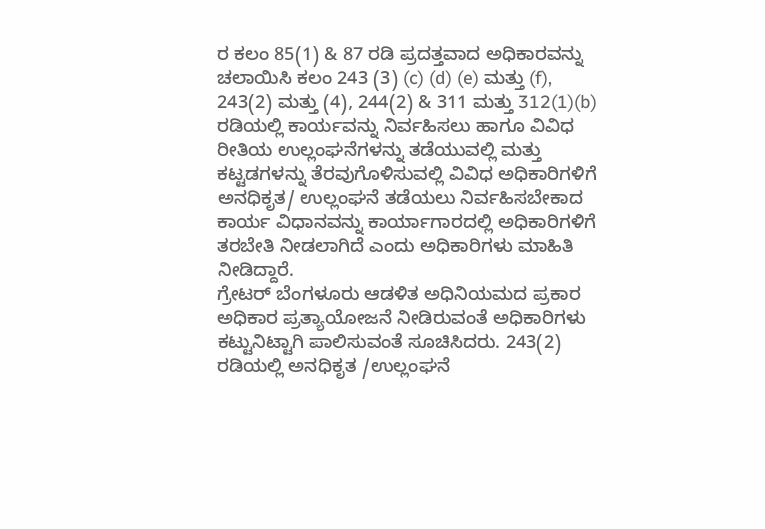ರ ಕಲಂ 85(1) & 87 ರಡಿ ಪ್ರದತ್ತವಾದ ಅಧಿಕಾರವನ್ನು ಚಲಾಯಿಸಿ ಕಲಂ 243 (3) (c) (d) (e) ಮತ್ತು (f), 243(2) ಮತ್ತು (4), 244(2) & 311 ಮತ್ತು 312(1)(b) ರಡಿಯಲ್ಲಿ ಕಾರ್ಯವನ್ನು ನಿರ್ವಹಿಸಲು ಹಾಗೂ ವಿವಿಧ ರೀತಿಯ ಉಲ್ಲಂಘನೆಗಳನ್ನು ತಡೆಯುವಲ್ಲಿ ಮತ್ತು ಕಟ್ಟಡಗಳನ್ನು ತೆರವುಗೊಳಿಸುವಲ್ಲಿ ವಿವಿಧ ಅಧಿಕಾರಿಗಳಿಗೆ ಅನಧಿಕೃತ/ ಉಲ್ಲಂಘನೆ ತಡೆಯಲು ನಿರ್ವಹಿಸಬೇಕಾದ ಕಾರ್ಯ ವಿಧಾನವನ್ನು ಕಾರ್ಯಾಗಾರದಲ್ಲಿ ಅಧಿಕಾರಿಗಳಿಗೆ ತರಬೇತಿ ನೀಡಲಾಗಿದೆ ಎಂದು ಅಧಿಕಾರಿಗಳು ಮಾಹಿತಿ ನೀಡಿದ್ದಾರೆ.
ಗ್ರೇಟರ್ ಬೆಂಗಳೂರು ಆಡಳಿತ ಅಧಿನಿಯಮದ ಪ್ರಕಾರ ಅಧಿಕಾರ ಪ್ರತ್ಯಾಯೋಜನೆ ನೀಡಿರುವಂತೆ ಅಧಿಕಾರಿಗಳು ಕಟ್ಟುನಿಟ್ಟಾಗಿ ಪಾಲಿಸುವಂತೆ ಸೂಚಿಸಿದರು. 243(2) ರಡಿಯಲ್ಲಿ ಅನಧಿಕೃತ /ಉಲ್ಲಂಘನೆ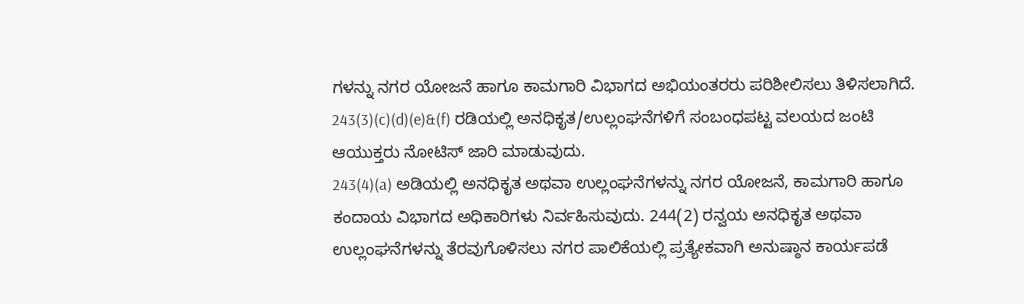ಗಳನ್ನು ನಗರ ಯೋಜನೆ ಹಾಗೂ ಕಾಮಗಾರಿ ವಿಭಾಗದ ಅಭಿಯಂತರರು ಪರಿಶೀಲಿಸಲು ತಿಳಿಸಲಾಗಿದೆ. 243(3)(c)(d)(e)&(f) ರಡಿಯಲ್ಲಿ ಅನಧಿಕೃತ/ಉಲ್ಲಂಘನೆಗಳಿಗೆ ಸಂಬಂಧಪಟ್ಟ ವಲಯದ ಜಂಟಿ ಆಯುಕ್ತರು ನೋಟಿಸ್ ಜಾರಿ ಮಾಡುವುದು.
243(4)(a) ಅಡಿಯಲ್ಲಿ ಅನಧಿಕೃತ ಅಥವಾ ಉಲ್ಲಂಘನೆಗಳನ್ನು ನಗರ ಯೋಜನೆ, ಕಾಮಗಾರಿ ಹಾಗೂ ಕಂದಾಯ ವಿಭಾಗದ ಅಧಿಕಾರಿಗಳು ನಿರ್ವಹಿಸುವುದು. 244(2) ರನ್ವಯ ಅನಧಿಕೃತ ಅಥವಾ ಉಲ್ಲಂಘನೆಗಳನ್ನು ತೆರವುಗೊಳಿಸಲು ನಗರ ಪಾಲಿಕೆಯಲ್ಲಿ ಪ್ರತ್ಯೇಕವಾಗಿ ಅನುಷ್ಠಾನ ಕಾರ್ಯಪಡೆ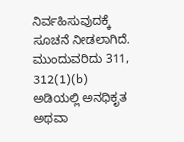ನಿರ್ವಹಿಸುವುದಕ್ಕೆ ಸೂಚನೆ ನೀಡಲಾಗಿದೆ.
ಮುಂದುವರಿದು 311, 312(1)(b) ಅಡಿಯಲ್ಲಿ ಅನಧಿಕೃತ ಅಥವಾ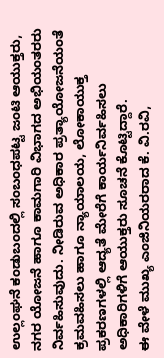ಉಲ್ಲಂಘನೆ ಕಂಡುಬಂದಲ್ಲಿ ಸಂಬಂಧಪಟ್ಟ ಜಂಟಿ ಆಯುಕ್ತರು, ನಗರ ಯೋಜನೆ ಹಾಗೂ ಕಾಮಗಾರಿ ವಿಭಾಗದ ಅಭಿಯಂತರರು ನಿರ್ವಹಿಸುವುದು. ನೀಡಿರುವ ಅಧಿಕಾರ ಪ್ರತ್ಯಾಯೋಜನೆಯಂತೆ ಕ್ರಮವಹಿಸಲು ಹಾಗೂ ನ್ಯಾಯಾಲಯ, ಲೋಕಾಯುಕ್ತ ಪ್ರಕರಣಗಳಲ್ಲಿ ಆದ್ಯತೆ ಮೇರೆಗೆ ಕಾರ್ಯನಿರ್ವಹಿಸಲು ಅಧಿಕಾರಿಗಳಿಗೆ ಆಯುಕ್ತರು ಸೂಚನೆ ಕೊಟ್ಟಿದ್ದಾರೆ.
ಈ ವೇಳೆ ಮುಖ್ಯ ಎಂಜಿನಿಯರರಾದ ಕೆ. ವಿ.ರವಿ,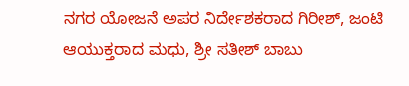ನಗರ ಯೋಜನೆ ಅಪರ ನಿರ್ದೇಶಕರಾದ ಗಿರೀಶ್, ಜಂಟಿ ಆಯುಕ್ತರಾದ ಮಧು, ಶ್ರೀ ಸತೀಶ್ ಬಾಬು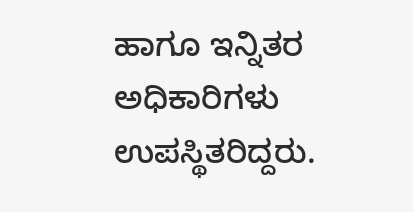ಹಾಗೂ ಇನ್ನಿತರ ಅಧಿಕಾರಿಗಳು ಉಪಸ್ಥಿತರಿದ್ದರು.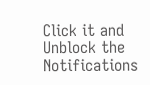Click it and Unblock the Notifications